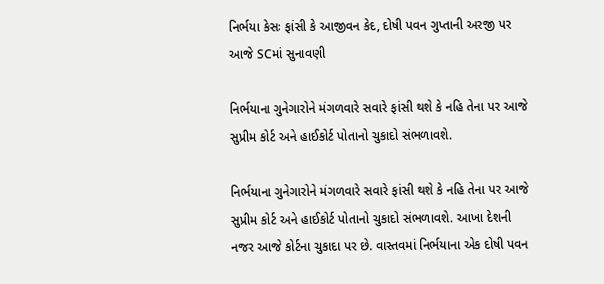નિર્ભયા કેસઃ ફાંસી કે આજીવન કેદ, દોષી પવન ગુપ્તાની અરજી પર આજે SCમાં સુનાવણી

નિર્ભયાના ગુનેગારોને મંગળવારે સવારે ફાંસી થશે કે નહિ તેના પર આજે સુપ્રીમ કોર્ટ અને હાઈકોર્ટ પોતાનો ચુકાદો સંભળાવશે.

નિર્ભયાના ગુનેગારોને મંગળવારે સવારે ફાંસી થશે કે નહિ તેના પર આજે સુપ્રીમ કોર્ટ અને હાઈકોર્ટ પોતાનો ચુકાદો સંભળાવશે. આખા દેશની નજર આજે કોર્ટના ચુકાદા પર છે. વાસ્તવમાં નિર્ભયાના એક દોષી પવન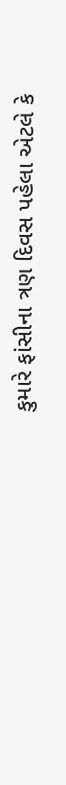કુમારે ફાંસીના ત્રણ દિવસ પહેલા એટલે કે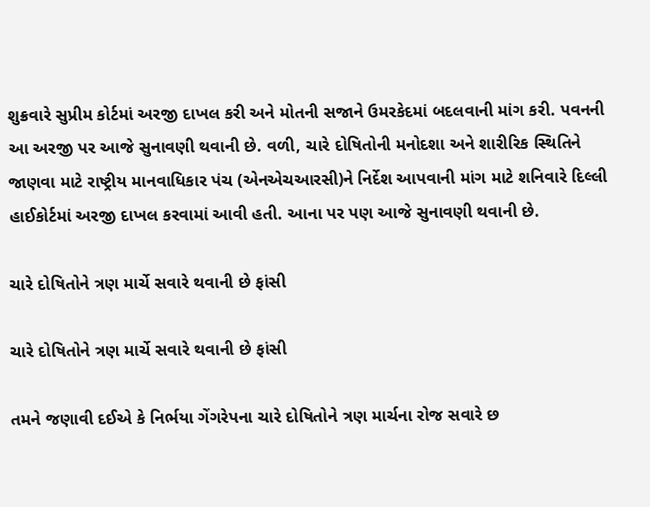શુક્રવારે સુપ્રીમ કોર્ટમાં અરજી દાખલ કરી અને મોતની સજાને ઉમરકેદમાં બદલવાની માંગ કરી. પવનની આ અરજી પર આજે સુનાવણી થવાની છે. વળી, ચારે દોષિતોની મનોદશા અને શારીરિક સ્થિતિને જાણવા માટે રાષ્ટ્રીય માનવાધિકાર પંચ (એનએચઆરસી)ને નિર્દેશ આપવાની માંગ માટે શનિવારે દિલ્લી હાઈકોર્ટમાં અરજી દાખલ કરવામાં આવી હતી. આના પર પણ આજે સુનાવણી થવાની છે.

ચારે દોષિતોને ત્રણ માર્ચે સવારે થવાની છે ફાંસી

ચારે દોષિતોને ત્રણ માર્ચે સવારે થવાની છે ફાંસી

તમને જણાવી દઈએ કે નિર્ભયા ગેંગરેપના ચારે દોષિતોને ત્રણ માર્ચના રોજ સવારે છ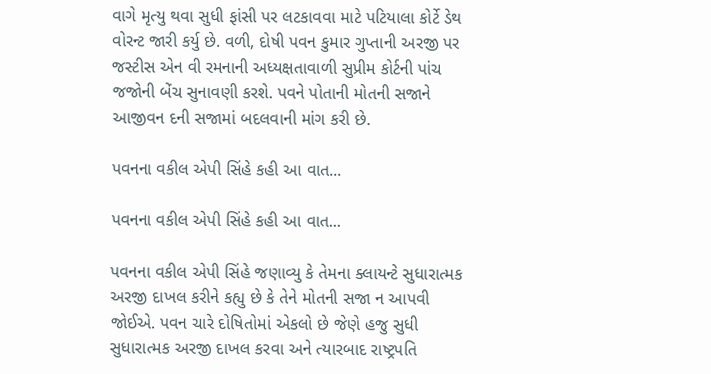વાગે મૃત્યુ થવા સુધી ફાંસી પર લટકાવવા માટે પટિયાલા કોર્ટે ડેથ વોરન્ટ જારી કર્યુ છે. વળી, દોષી પવન કુમાર ગુપ્તાની અરજી પર જસ્ટીસ એન વી રમનાની અધ્યક્ષતાવાળી સુપ્રીમ કોર્ટની પાંચ જજોની બેંચ સુનાવણી કરશે. પવને પોતાની મોતની સજાને આજીવન દની સજામાં બદલવાની માંગ કરી છે.

પવનના વકીલ એપી સિંહે કહી આ વાત...

પવનના વકીલ એપી સિંહે કહી આ વાત...

પવનના વકીલ એપી સિંહે જણાવ્યુ કે તેમના ક્લાયન્ટે સુધારાત્મક અરજી દાખલ કરીને કહ્યુ છે કે તેને મોતની સજા ન આપવી જોઈએ. પવન ચારે દોષિતોમાં એકલો છે જેણે હજુ સુધી સુધારાત્મક અરજી દાખલ કરવા અને ત્યારબાદ રાષ્ટ્રપતિ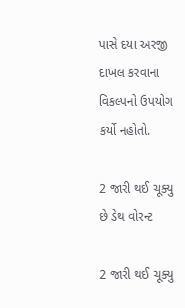પાસે દયા અરજી દાખલ કરવાના વિકલ્પનો ઉપયોગ કર્યો નહોતો.

2 જારી થઈ ચૂક્યુ છે ડેથ વોરન્ટ

2 જારી થઈ ચૂક્યુ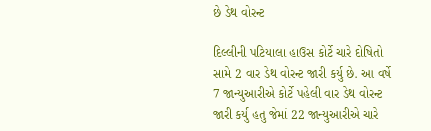છે ડેથ વોરન્ટ

દિલ્લીની પટિયાલા હાઉસ કોર્ટે ચારે દોષિતો સામે 2 વાર ડેથ વોરન્ટ જારી કર્યુ છે. આ વર્ષે 7 જાન્યુઆરીએ કોર્ટે પહેલી વાર ડેથ વોરન્ટ જારી કર્યુ હતુ જેમાં 22 જાન્યુઆરીએ ચારે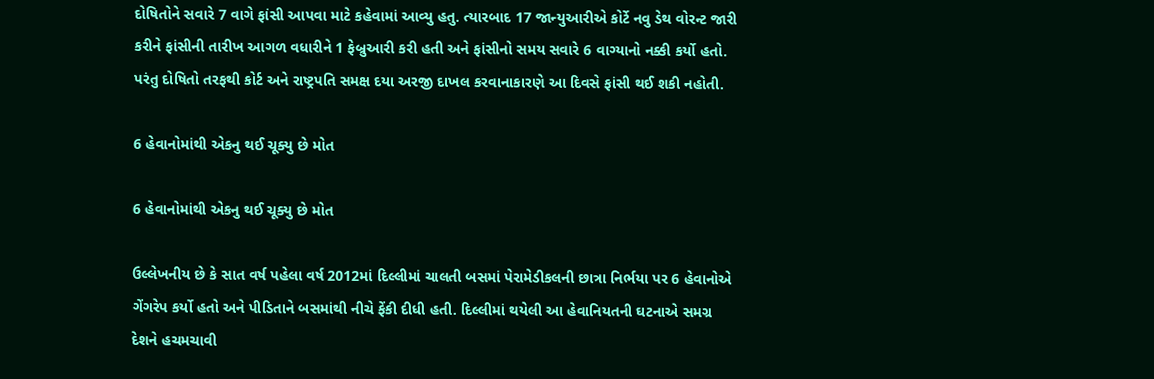દોષિતોને સવારે 7 વાગે ફાંસી આપવા માટે કહેવામાં આવ્યુ હતુ. ત્યારબાદ 17 જાન્યુઆરીએ કોર્ટે નવુ ડેથ વોરન્ટ જારી કરીને ફાંસીની તારીખ આગળ વધારીને 1 ફેબ્રુઆરી કરી હતી અને ફાંસીનો સમય સવારે 6 વાગ્યાનો નક્કી કર્યો હતો. પરંતુ દોષિતો તરફથી કોર્ટ અને રાષ્ટ્રપતિ સમક્ષ દયા અરજી દાખલ કરવાનાકારણે આ દિવસે ફાંસી થઈ શકી નહોતી.

6 હેવાનોમાંથી એકનુ થઈ ચૂક્યુ છે મોત

6 હેવાનોમાંથી એકનુ થઈ ચૂક્યુ છે મોત

ઉલ્લેખનીય છે કે સાત વર્ષ પહેલા વર્ષ 2012માં દિલ્લીમાં ચાલતી બસમાં પેરામેડીકલની છાત્રા નિર્ભયા પર 6 હેવાનોએ ગેંગરેપ કર્યો હતો અને પીડિતાને બસમાંથી નીચે ફેંકી દીધી હતી. દિલ્લીમાં થયેલી આ હેવાનિયતની ઘટનાએ સમગ્ર દેશને હચમચાવી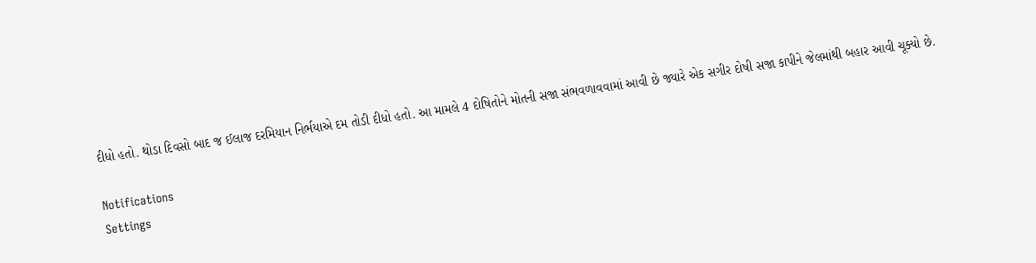દીધો હતો. થોડા દિવસો બાદ જ ઈલાજ દરમિયાન નિર્ભયાએ દમ તોડી દીધો હતો. આ મામલે 4 દોષિતોને મોતની સજા સંભવળાવવામાં આવી છે જ્યારે એક સગીર દોષી સજા કાપીને જેલમાંથી બહાર આવી ચૂક્યો છે.

Notifications
Settings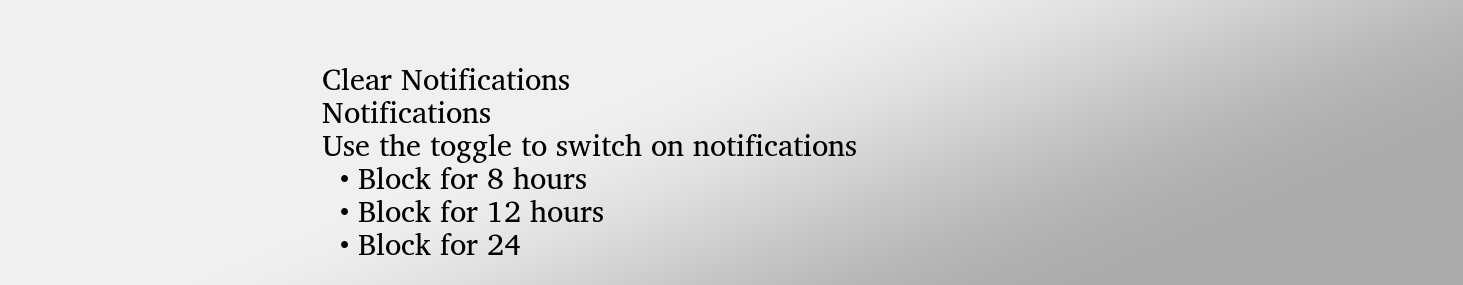Clear Notifications
Notifications
Use the toggle to switch on notifications
  • Block for 8 hours
  • Block for 12 hours
  • Block for 24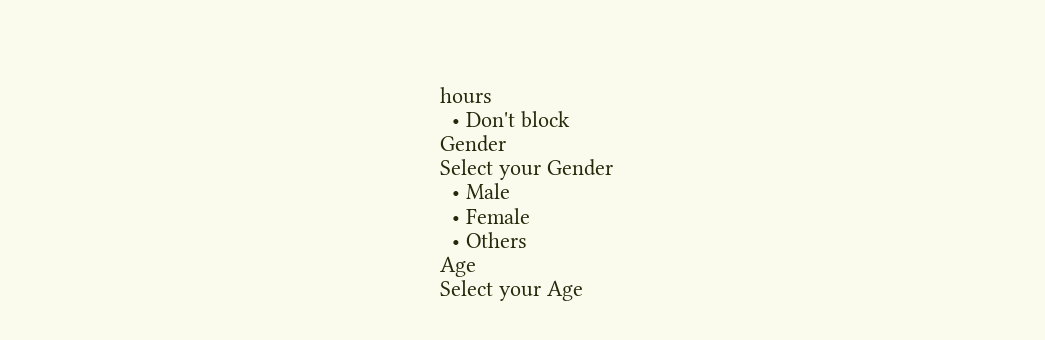hours
  • Don't block
Gender
Select your Gender
  • Male
  • Female
  • Others
Age
Select your Age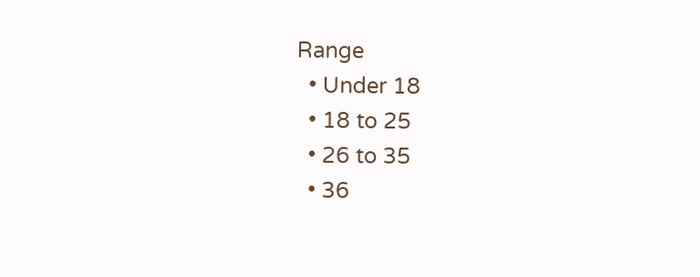Range
  • Under 18
  • 18 to 25
  • 26 to 35
  • 36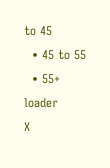to 45
  • 45 to 55
  • 55+
loader
X